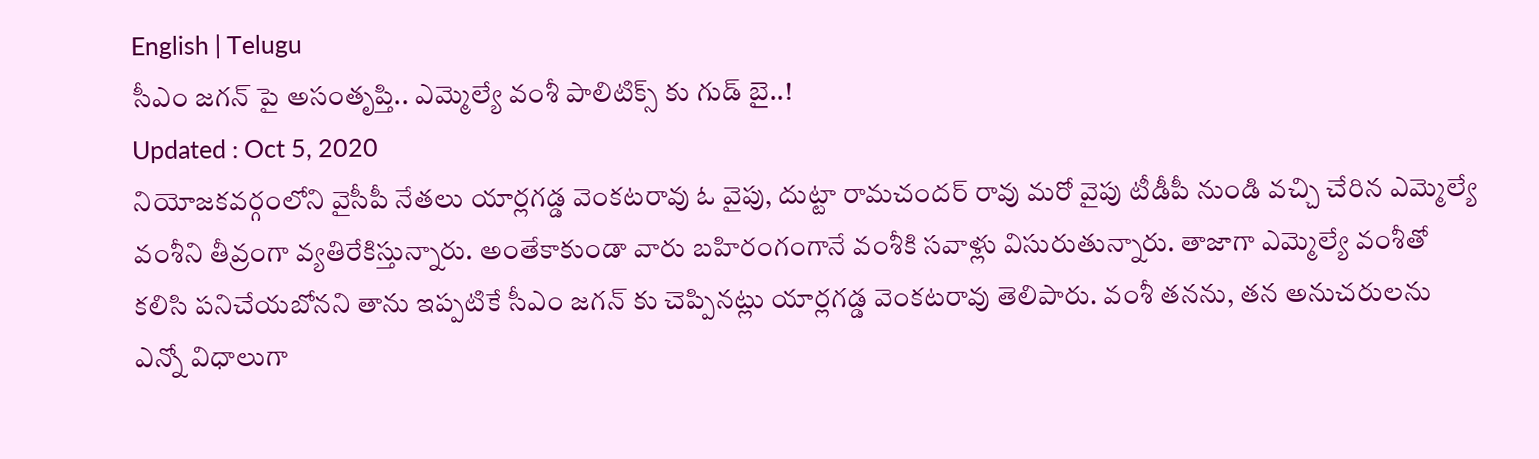English | Telugu
సీఎం జగన్ పై అసంతృప్తి.. ఎమ్మెల్యే వంశీ పాలిటిక్స్ కు గుడ్ బై..!
Updated : Oct 5, 2020
నియోజకవర్గంలోని వైసీపీ నేతలు యార్లగడ్డ వెంకటరావు ఓ వైపు, దుట్టా రామచందర్ రావు మరో వైపు టీడీపీ నుండి వచ్చి చేరిన ఎమ్మెల్యే వంశీని తీవ్రంగా వ్యతిరేకిస్తున్నారు. అంతేకాకుండా వారు బహిరంగంగానే వంశీకి సవాళ్లు విసురుతున్నారు. తాజాగా ఎమ్మెల్యే వంశీతో కలిసి పనిచేయబోనని తాను ఇప్పటికే సీఎం జగన్ కు చెప్పినట్లు యార్లగడ్డ వెంకటరావు తెలిపారు. వంశీ తనను, తన అనుచరులను ఎన్నో విధాలుగా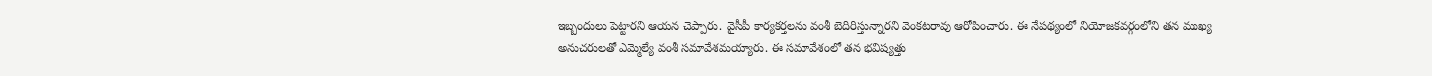ఇబ్బందులు పెట్టారని ఆయన చెప్పారు. వైసీపీ కార్యకర్తలను వంశీ బెదిరిస్తున్నారని వెంకటరావు ఆరోపించారు. ఈ నేపథ్యంలో నియోజకవర్గంలోని తన ముఖ్య అనుచరులతో ఎమ్మెల్యే వంశీ సమావేశమయ్యారు. ఈ సమావేశంలో తన భవిష్యత్తు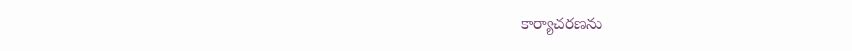కార్యాచరణను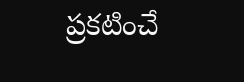ప్రకటించే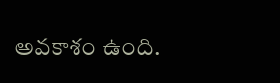అవకాశం ఉంది.